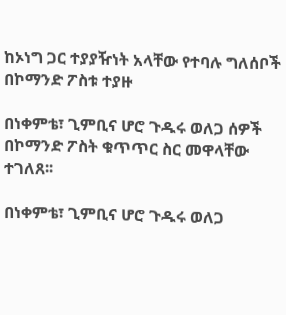ከኦነግ ጋር ተያያዥነት አላቸው የተባሉ ግለሰቦች በኮማንድ ፖስቱ ተያዙ

በነቀምቴ፣ ጊምቢና ሆሮ ጉዱሩ ወለጋ ሰዎች በኮማንድ ፖስት ቁጥጥር ስር መዋላቸው ተገለጸ፡፡

በነቀምቴ፣ ጊምቢና ሆሮ ጉዱሩ ወለጋ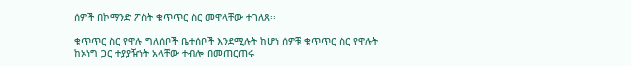ሰዎች በኮማንድ ፖስት ቁጥጥር ስር መዋላቸው ተገለጸ፡፡

ቁጥጥር ስር የዋሉ ግለሰቦች ቤተሰቦች እንደሚሉት ከሆነ ሰዎቹ ቁጥጥር ስር የዋሉት ከኦነግ ጋር ተያያዥነት አላቸው ተብሎ በመጠርጠሩ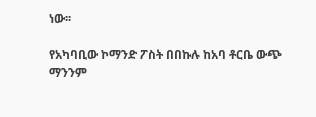ነው፡፡

የአካባቢው ኮማንድ ፖስት በበኩሉ ከአባ ቶርቤ ውጭ ማንንም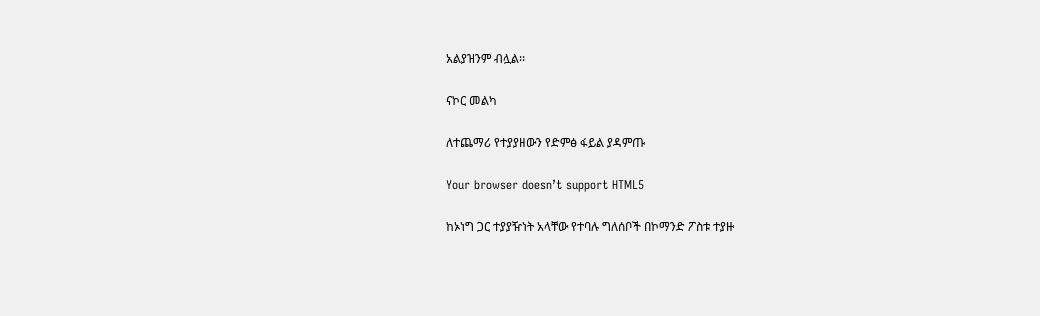አልያዝንም ብሏል፡፡

ናኮር መልካ

ለተጨማሪ የተያያዘውን የድምፅ ፋይል ያዳምጡ

Your browser doesn’t support HTML5

ከኦነግ ጋር ተያያዥነት አላቸው የተባሉ ግለሰቦች በኮማንድ ፖስቱ ተያዙ